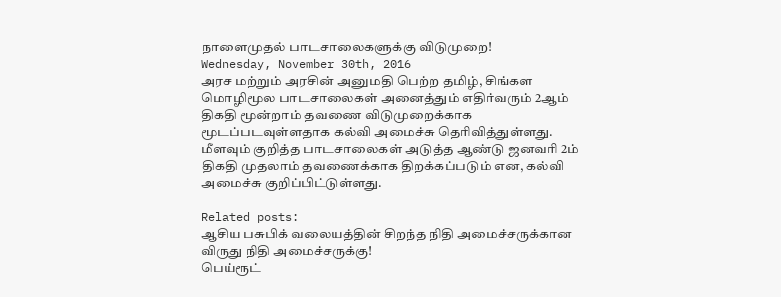நாளைமுதல் பாடசாலைகளுக்கு விடுமுறை!
Wednesday, November 30th, 2016
அரச மற்றும் அரசின் அனுமதி பெற்ற தமிழ், சிங்கள மொழிமூல பாடசாலைகள் அனைத்தும் எதிர்வரும் 2ஆம் திகதி மூன்றாம் தவணை விடுமுறைக்காக மூடப்படவுள்ளதாக கல்வி அமைச்சு தெரிவித்துள்ளது.
மீளவும் குறித்த பாடசாலைகள் அடுத்த ஆண்டு ஜனவரி 2ம் திகதி முதலாம் தவணைக்காக திறக்கப்படும் என, கல்வி அமைச்சு குறிப்பிட்டுள்ளது.

Related posts:
ஆசிய பசுபிக் வலையத்தின் சிறந்த நிதி அமைச்சருக்கான விருது நிதி அமைச்சருக்கு!
பெய்ரூட்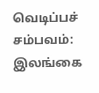வெடிப்பச் சம்பவம்: இலங்கை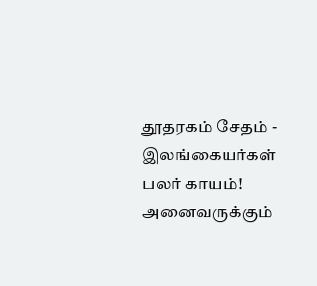தூதரகம் சேதம் - இலங்கையர்கள் பலர் காயம்!
அனைவருக்கும்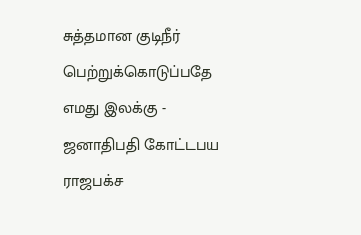சுத்தமான குடிநீர் பெற்றுக்கொடுப்பதே எமது இலக்கு - ஜனாதிபதி கோட்டபய ராஜபக்ச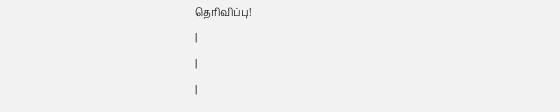தெரிவிப்பு!
|
|
|